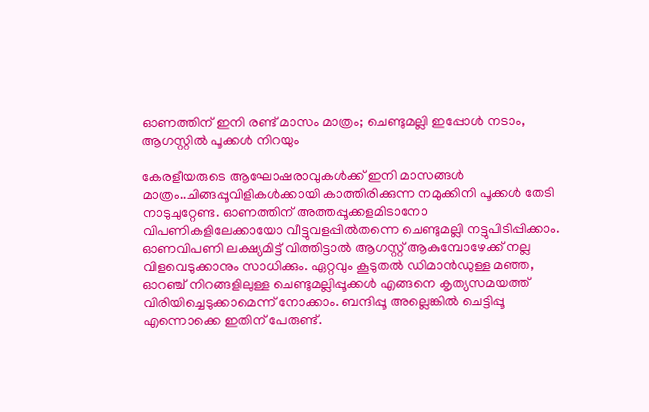ഓണത്തിന് ഇനി രണ്ട് മാസം മാത്രം; ചെണ്ടുമല്ലി ഇപ്പോൾ നടാം, ആഗസ്റ്റിൽ പൂക്കൾ നിറയും

കേരളീയരുടെ ആഘോഷരാവുകൾക്ക് ഇനി മാസങ്ങൾ മാത്രം..ചിങ്ങപ്പൂവിളികൾക്കായി കാത്തിരിക്കുന്ന നമുക്കിനി പൂക്കൾ തേടി നാടുചുറ്റേണ്ട. ഓണത്തിന് അത്തപ്പൂക്കളമിടാനോ വിപണികളിലേക്കായോ വീട്ടുവളപ്പിൽതന്നെ ചെണ്ടുമല്ലി നട്ടുപിടിപ്പിക്കാം. ഓണവിപണി ലക്ഷ്യമിട്ട് വിത്തിട്ടാൽ ആഗസ്റ്റ് ആകുമ്പോഴേക്ക് നല്ല വിളവെടുക്കാനും സാധിക്കും. ഏറ്റവും കൂടുതൽ ഡിമാൻഡുള്ള മഞ്ഞ, ഓറഞ്ച് നിറങ്ങളിലുള്ള ചെണ്ടുമല്ലിപ്പൂക്കൾ എങ്ങനെ കൃത്യസമയത്ത് വിരിയിച്ചെടുക്കാമെന്ന് നോക്കാം. ബന്ദിപ്പൂ അല്ലെങ്കിൽ ചെട്ടിപ്പൂ എന്നൊക്കെ ഇതിന് പേരുണ്ട്.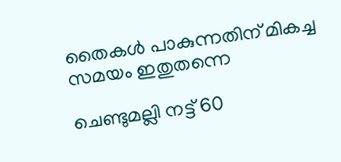തൈകൾ പാകുന്നതിന് മികച്ച സമയം ഇതുതന്നെ

ചെണ്ടുമല്ലി നട്ട് 60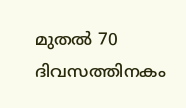മുതൽ 70 ദിവസത്തിനകം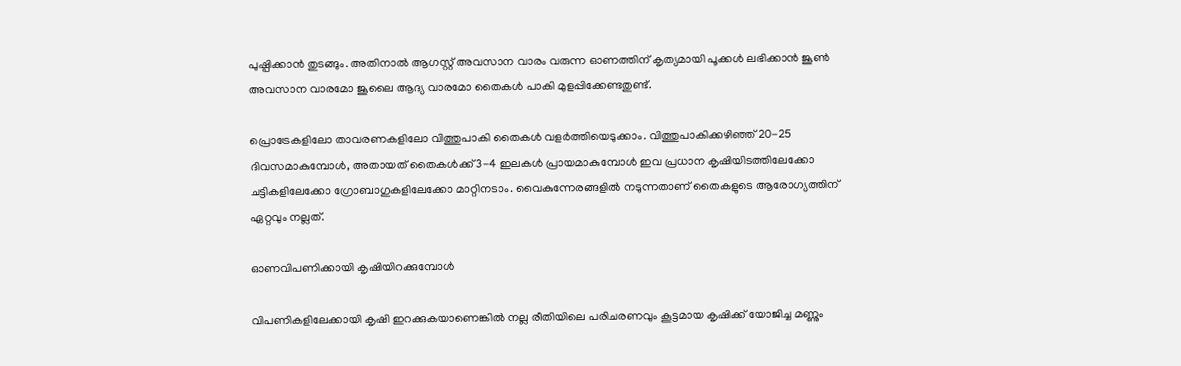പുഷ്പിക്കാൻ തുടങ്ങും. അതിനാൽ ആഗസ്റ്റ് അവസാന വാരം വരുന്ന ഓണത്തിന് കൃത്യമായി പൂക്കൾ ലഭിക്കാൻ ജൂൺ അവസാന വാരമോ ജൂലൈ ആദ്യ വാരമോ തൈകൾ പാകി മുളപ്പിക്കേണ്ടതുണ്ട്.

പ്രൊട്രേകളിലോ താവരണകളിലോ വിത്തുപാകി തൈകൾ വളർത്തിയെടുക്കാം. വിത്തുപാകിക്കഴിഞ്ഞ് 20-25 ദിവസമാകുമ്പോൾ, അതായത് തൈകൾക്ക് 3-4 ഇലകൾ പ്രായമാകുമ്പോൾ ഇവ പ്രധാന കൃഷിയിടത്തിലേക്കോ ചട്ടികളിലേക്കോ ഗ്രോബാഗുകളിലേക്കോ മാറ്റിനടാം. വൈകുന്നേരങ്ങളിൽ നടുന്നതാണ് തൈകളുടെ ആരോഗ്യത്തിന് ഏറ്റവും നല്ലത്.

ഓണവിപണിക്കായി കൃഷിയിറക്കുമ്പോൾ

വിപണികളിലേക്കായി കൃഷി ഇറക്കുകയാണെങ്കിൽ നല്ല രീതിയിലെ പരിചരണവും കൂട്ടമായ കൃഷിക്ക് യോജിച്ച മണ്ണും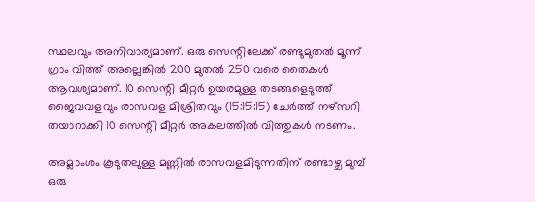സ്ഥലവും അനിവാര്യമാണ്. ഒരു സെന്റിലേക്ക് രണ്ടുമുതൽ മൂന്ന്‌ ഗ്രാം വിത്ത് അല്ലെങ്കിൽ 200 മുതൽ 250 വരെ തൈകൾ ആവശ്യമാണ്‌. 10 സെന്റി മീറ്റർ ഉയരമുള്ള തടങ്ങളെടുത്ത് ജൈവവളവും രാസവള മിശ്രിതവും (15:15:15) ചേർത്ത് നഴ്സറി തയാറാക്കി 10 സെന്റി മീറ്റർ അകലത്തിൽ വിത്തുകൾ നടണം.

അമ്ലാംശം കൂടുതലുള്ള മണ്ണിൽ രാസവളമിടുന്നതിന്‌ രണ്ടാഴ്ച മുമ്പ്‌ ഒരു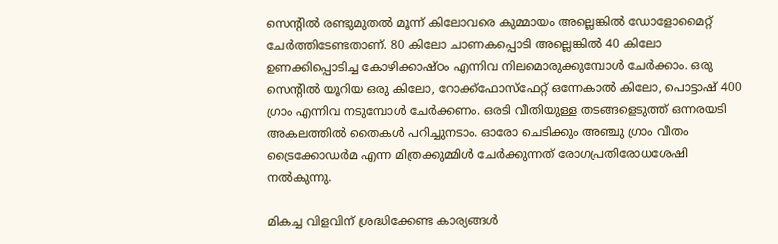സെന്റിൽ രണ്ടുമുതൽ മൂന്ന്‌ കിലോവരെ കുമ്മായം അല്ലെങ്കിൽ ഡോളോമൈറ്റ് ചേർത്തിടേണ്ടതാണ്. 80 കിലോ ചാണകപ്പൊടി അല്ലെങ്കിൽ 40 കിലോ ഉണക്കിപ്പൊടിച്ച കോഴിക്കാഷ്‌ഠം എന്നിവ നിലമൊരുക്കുമ്പോൾ ചേർക്കാം. ഒരു സെന്റിൽ യൂറിയ ഒരു കിലോ, റോക്ക്ഫോസ്ഫേറ്റ് ഒന്നേകാൽ കിലോ, പൊട്ടാഷ് 400 ഗ്രാം എന്നിവ നടുമ്പോൾ ചേർക്കണം. ഒരടി വീതിയുള്ള തടങ്ങളെടുത്ത് ഒന്നരയടി അകലത്തിൽ തൈകൾ പറിച്ചുനടാം. ഓരോ ചെടിക്കും അഞ്ചു ഗ്രാം വീതം ട്രൈക്കോഡർമ എന്ന മിത്രക്കുമ്മിൾ ചേർക്കുന്നത് രോഗപ്രതിരോധശേഷി നൽകുന്നു.

മികച്ച വിളവിന് ശ്രദ്ധിക്കേണ്ട കാര്യങ്ങൾ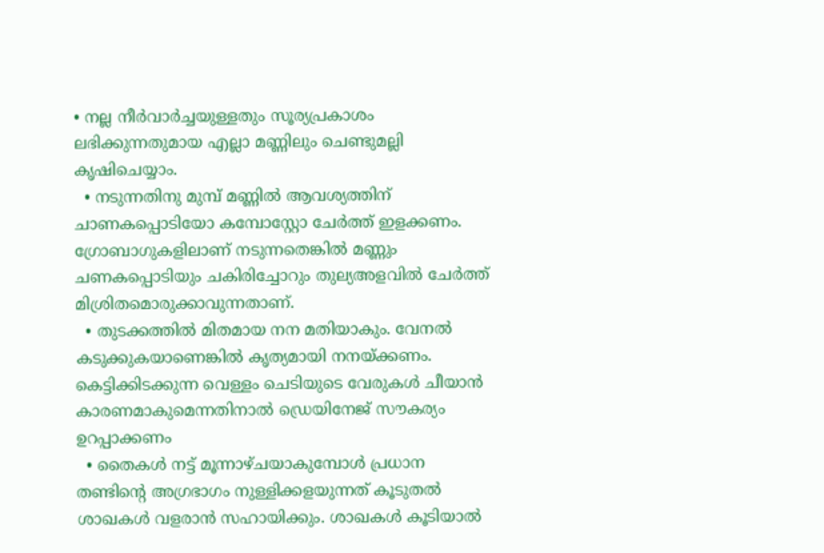• നല്ല നീർവാർച്ചയുള്ളതും സൂര്യപ്രകാശം ലഭിക്കുന്നതുമായ എല്ലാ മണ്ണിലും ചെണ്ടുമല്ലി കൃഷിചെയ്യാം.
  • നടുന്നതിനു മുമ്പ് മണ്ണിൽ ആവശ്യത്തിന് ചാണകപ്പൊടിയോ കമ്പോസ്റ്റോ ചേർത്ത് ഇളക്കണം. ഗ്രോബാഗുകളിലാണ് നടുന്നതെങ്കിൽ മണ്ണും ചണകപ്പൊടിയും ചകിരിച്ചോറും തുല്യഅളവിൽ ചേർത്ത് മിശ്രിതമൊരുക്കാവുന്നതാണ്.
  • തുടക്കത്തിൽ മിതമായ നന മതിയാകും. വേനൽ കടുക്കുകയാണെങ്കിൽ കൃത്യമായി നനയ്ക്കണം. കെട്ടിക്കിടക്കുന്ന വെള്ളം ചെടിയുടെ വേരുകൾ ചീയാൻ കാരണമാകുമെന്നതിനാൽ ഡ്രെയിനേജ് സൗകര്യം ഉറപ്പാക്കണം
  • തൈകൾ നട്ട് മൂന്നാഴ്ചയാകുമ്പോൾ പ്രധാന തണ്ടിന്റെ അഗ്രഭാഗം നുള്ളിക്കളയുന്നത് കൂടുതൽ ശാഖകൾ വളരാൻ സഹായിക്കും. ശാഖകൾ കൂടിയാൽ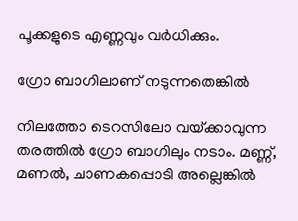പൂക്കളുടെ എണ്ണവും വർധിക്കും.

ഗ്രോ ബാഗിലാണ് നടുന്നതെങ്കിൽ

നിലത്തോ ടെറസിലോ വയ്‌ക്കാവുന്ന തരത്തിൽ ഗ്രോ ബാഗിലും നടാം. മണ്ണ്, മണൽ, ചാണകപ്പൊടി അല്ലെങ്കിൽ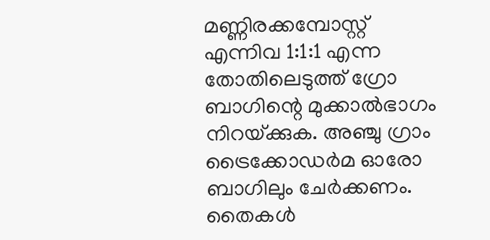മണ്ണിരക്കമ്പോസ്റ്റ് എന്നിവ 1:1:1 എന്ന തോതിലെടുത്ത് ഗ്രോ ബാഗിന്റെ മുക്കാൽഭാഗം നിറയ്‌ക്കുക. അഞ്ചു ഗ്രാം ട്രൈക്കോഡർമ ഓരോ ബാഗിലും ചേർക്കണം. തൈകൾ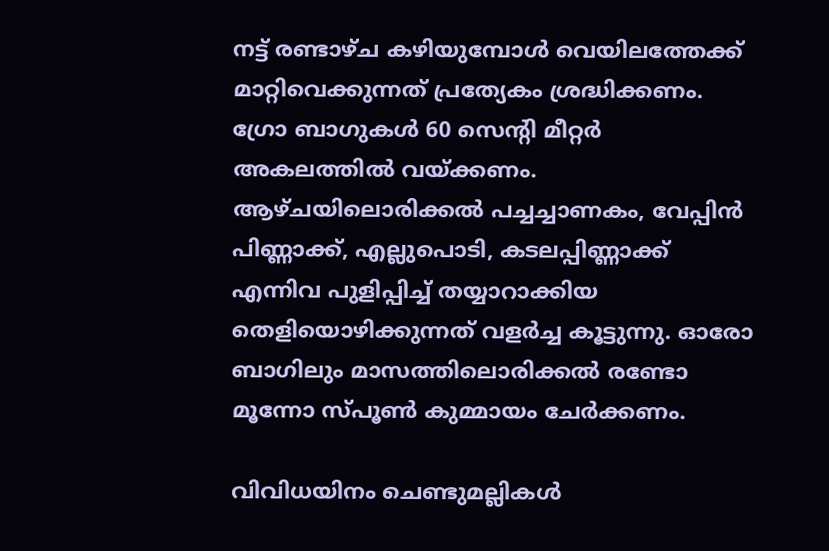നട്ട് രണ്ടാഴ്ച കഴിയുമ്പോൾ വെയിലത്തേക്ക് മാറ്റിവെക്കുന്നത് പ്രത്യേകം ശ്രദ്ധിക്കണം. ഗ്രോ ബാഗുകൾ 60 സെന്റി മീറ്റർ അകലത്തിൽ വയ്‌ക്കണം. ആഴ്ചയിലൊരിക്കൽ പച്ചച്ചാണകം, വേപ്പിൻ പിണ്ണാക്ക്, എല്ലുപൊടി, കടലപ്പിണ്ണാക്ക് എന്നിവ പുളിപ്പിച്ച് തയ്യാറാക്കിയ തെളിയൊഴിക്കുന്നത് വളർച്ച കൂട്ടുന്നു. ഓരോ ബാഗിലും മാസത്തിലൊരിക്കൽ രണ്ടോ മൂന്നോ സ്പൂൺ കുമ്മായം ചേർക്കണം.

വിവിധയിനം ചെണ്ടുമല്ലികൾ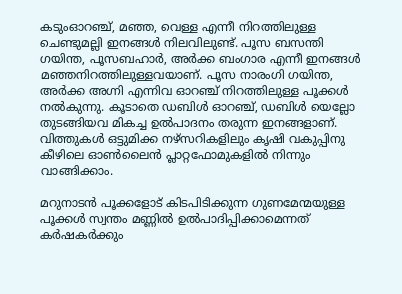കടുംഓറഞ്ച്, മഞ്ഞ, വെള്ള എന്നീ നിറത്തിലുള്ള ചെണ്ടുമല്ലി ഇനങ്ങൾ നിലവിലുണ്ട്. പൂസ ബസന്തി ഗയിന്ത, പൂസബഹാർ, അർക്ക ബംഗാര എന്നീ ഇനങ്ങൾ മഞ്ഞനിറത്തിലുള്ളവയാണ്. പൂസ നാരംഗി ഗയിന്ത, അർക്ക അഗ്നി എന്നിവ ഓറഞ്ച് നിറത്തിലുള്ള പൂക്കൾ നൽകുന്നു. കൂടാതെ ഡബിൾ ഓറഞ്ച്, ഡബിൾ യെല്ലോ തുടങ്ങിയവ മികച്ച ഉൽപാദനം തരുന്ന ഇനങ്ങളാണ്. വിത്തുകൾ ഒട്ടുമിക്ക നഴ്സറികളിലും കൃഷി വകുപ്പിനു കീഴിലെ ഓൺലൈൻ പ്ലാറ്റഫോമുകളിൽ നിന്നും വാങ്ങിക്കാം.

മറുനാടൻ പൂക്കളോട് കിടപിടിക്കുന്ന ഗുണമേന്മയുള്ള പൂക്കൾ സ്വന്തം മണ്ണിൽ ഉൽപാദിപ്പിക്കാമെന്നത് കർഷകർക്കും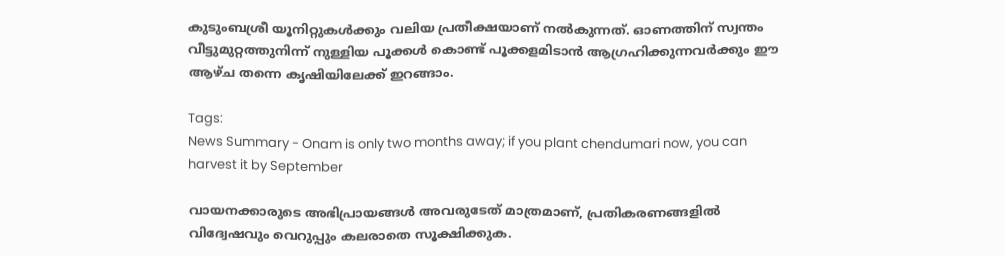കുടുംബശ്രീ യൂനിറ്റുകൾക്കും വലിയ പ്രതീക്ഷയാണ് നൽകുന്നത്. ഓണത്തിന് സ്വന്തം വീട്ടുമുറ്റത്തുനിന്ന് നുള്ളിയ പൂക്കൾ കൊണ്ട് പൂക്കളമിടാൻ ആഗ്രഹിക്കുന്നവർക്കും ഈ ആഴ്ച തന്നെ കൃഷിയിലേക്ക് ഇറങ്ങാം.

Tags:
News Summary - Onam is only two months away; if you plant chendumari now, you can harvest it by September

വായനക്കാരുടെ അഭിപ്രായങ്ങള്‍ അവരുടേത് മാത്രമാണ്, പ്രതികരണങ്ങളിൽ വിദ്വേഷവും വെറുപ്പും കലരാതെ സൂക്ഷിക്കുക.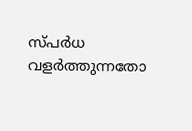സ്പർധ വളർത്തുന്നതോ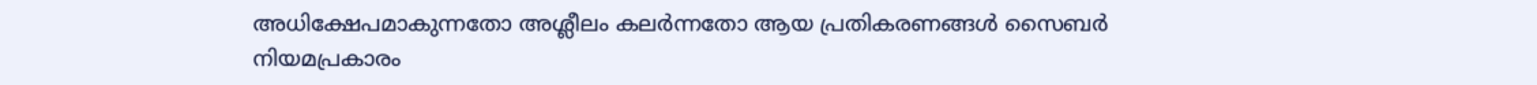അധിക്ഷേപമാകുന്നതോ അശ്ലീലം കലർന്നതോ ആയ പ്രതികരണങ്ങൾ സൈബർ നിയമപ്രകാരം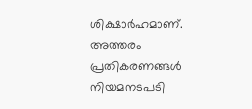ശിക്ഷാർഹമാണ്. അത്തരം പ്രതികരണങ്ങൾ നിയമനടപടി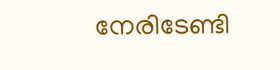നേരിടേണ്ടി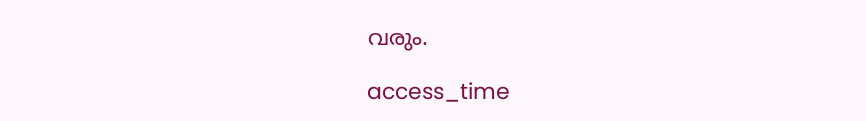വരും.

access_time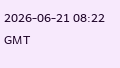2026-06-21 08:22 GMT